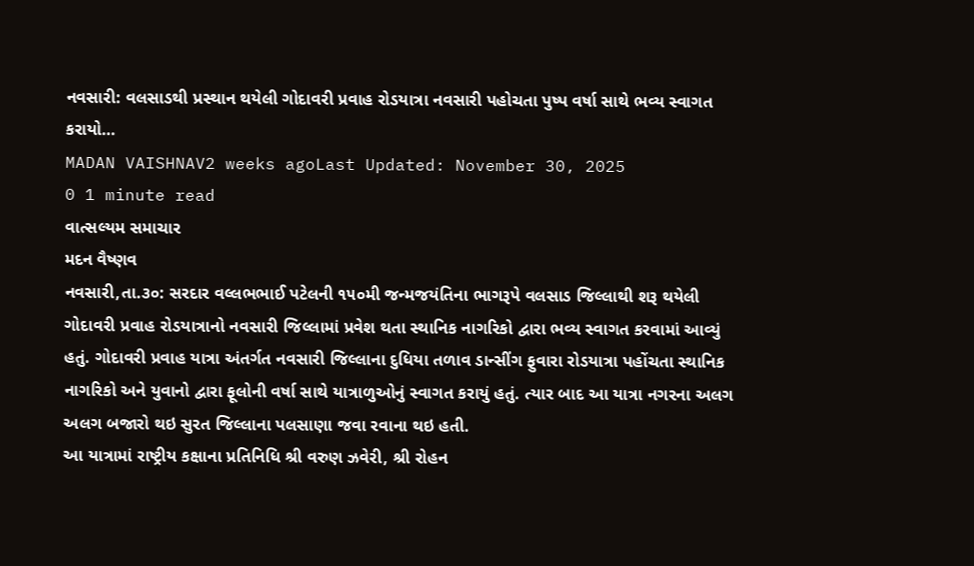નવસારી: વલસાડથી પ્રસ્થાન થયેલી ગોદાવરી પ્રવાહ રોડયાત્રા નવસારી પહોચતા પુષ્પ વર્ષા સાથે ભવ્ય સ્વાગત કરાયો…
MADAN VAISHNAV2 weeks agoLast Updated: November 30, 2025
0 1 minute read
વાત્સલ્યમ સમાચાર
મદન વૈષ્ણવ
નવસારી,તા.૩૦: સરદાર વલ્લભભાઈ પટેલની ૧૫૦મી જન્મજયંતિના ભાગરૂપે વલસાડ જિલ્લાથી શરૂ થયેલી ગોદાવરી પ્રવાહ રોડયાત્રાનો નવસારી જિલ્લામાં પ્રવેશ થતા સ્થાનિક નાગરિકો દ્વારા ભવ્ય સ્વાગત કરવામાં આવ્યું હતું. ગોદાવરી પ્રવાહ યાત્રા અંતર્ગત નવસારી જિલ્લાના દુધિયા તળાવ ડાન્સીંગ ફુવારા રોડયાત્રા પહોંચતા સ્થાનિક નાગરિકો અને યુવાનો દ્વારા ફૂલોની વર્ષા સાથે યાત્રાળુઓનું સ્વાગત કરાયું હતું. ત્યાર બાદ આ યાત્રા નગરના અલગ અલગ બજારો થઇ સુરત જિલ્લાના પલસાણા જવા રવાના થઇ હતી.
આ યાત્રામાં રાષ્ટ્રીય કક્ષાના પ્રતિનિધિ શ્રી વરુણ ઝવેરી, શ્રી રોહન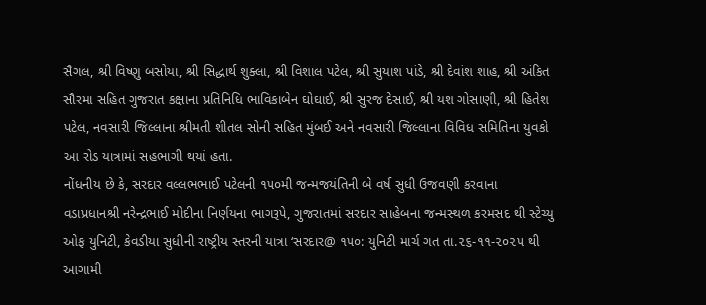સૈગલ, શ્રી વિષ્ણુ બસોયા, શ્રી સિદ્ધાર્થ શુક્લા, શ્રી વિશાલ પટેલ, શ્રી સુયાશ પાંડે, શ્રી દેવાંશ શાહ, શ્રી અંકિત સૌરમા સહિત ગુજરાત કક્ષાના પ્રતિનિધિ ભાવિકાબેન ઘોઘાઈ, શ્રી સુરજ દેસાઈ, શ્રી યશ ગોસાણી, શ્રી હિતેશ પટેલ, નવસારી જિલ્લાના શ્રીમતી શીતલ સોની સહિત મુંબઈ અને નવસારી જિલ્લાના વિવિધ સમિતિના યુવકો આ રોડ યાત્રામાં સહભાગી થયાં હતા.
નોંધનીય છે કે, સરદાર વલ્લભભાઈ પટેલની ૧૫૦મી જન્મજયંતિની બે વર્ષ સુધી ઉજવણી કરવાના વડાપ્રધાનશ્રી નરેન્દ્રભાઈ મોદીના નિર્ણયના ભાગરૂપે, ગુજરાતમાં સરદાર સાહેબના જન્મસ્થળ કરમસદ થી સ્ટેચ્યુ ઓફ યુનિટી, કેવડીયા સુધીની રાષ્ટ્રીય સ્તરની યાત્રા ‘સરદાર@ ૧૫૦: યુનિટી માર્ચ ગત તા.૨૬-૧૧-૨૦૨૫ થી આગામી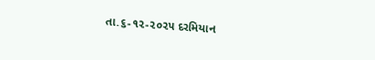તા.૬-૧૨-૨૦૨૫ દરમિયાન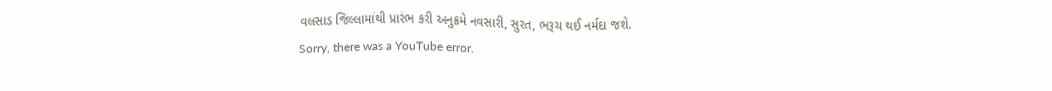વલસાડ જિલ્લામાંથી પ્રારંભ કરી અનુક્રમે નવસારી, સુરત, ભરૂચ થઈ નર્મદા જશે.
Sorry, there was a YouTube error.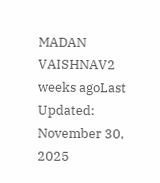MADAN VAISHNAV2 weeks agoLast Updated: November 30, 2025